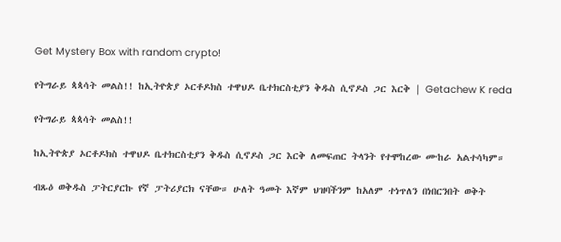Get Mystery Box with random crypto!

የትግራይ ጳጳሳት መልስ!! ከኢትዮጵያ ኦርቶዶክስ ተዋህዶ ቤተክርስቲያን ቅዱስ ሲኖዶስ ጋር እርቅ | Getachew K reda

የትግራይ ጳጳሳት መልስ!!

ከኢትዮጵያ ኦርቶዶክስ ተዋህዶ ቤተክርስቲያን ቅዱስ ሲኖዶስ ጋር እርቅ ለመፍጠር ትላንት የተሞከረው ሙከራ አልተሳካም።

ብጹዕ ወቅዱስ ፓትርያርኩ የኛ ፓትሪያርክ ናቸው። ሁለት ዓመት እኛም ህዝባችንም ከአለም ተነጥለን በነበርንበት ወቅት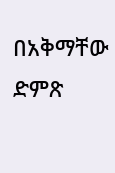በአቅማቸው ድምጽ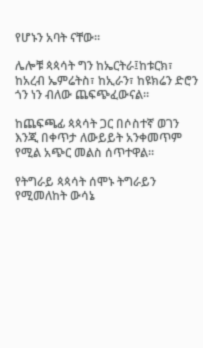የሆኑን አባት ናቸው።

ሌሎቹ ጳጳሳት ግን ከኤርትራ፤ከቱርክ፣ ከአረብ ኤምሬትስ፣ ከኢራን፣ ከዩክሬን ድሮን ጎን ነን ብለው ጨፍጭፈውናል።

ከጨፍጫፊ ጳጳሳት ጋር በሶስተኛ ወገን እንጂ በቀጥታ ለውይይት አንቀመጥም የሚል አጭር መልስ ሰጥተዋል።

የትግራይ ጳጳሳት ሰሞኑ ትግራይን የሚመለከት ውሳኔ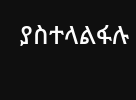ያስተላልፋሉ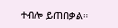ተብሎ ይጠበቃል።